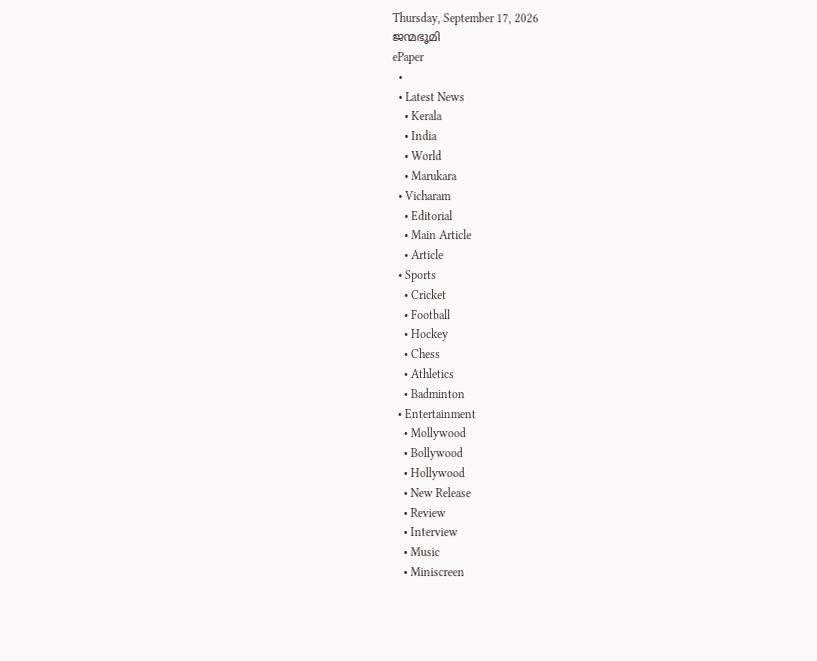Thursday, September 17, 2026
ജന്മഭൂമി
ePaper
  •
  • Latest News
    • Kerala
    • India
    • World
    • Marukara
  • Vicharam
    • Editorial
    • Main Article
    • Article
  • Sports
    • Cricket
    • Football
    • Hockey
    • Chess
    • Athletics
    • Badminton
  • Entertainment
    • Mollywood
    • Bollywood
    • Hollywood
    • New Release
    • Review
    • Interview
    • Music
    • Miniscreen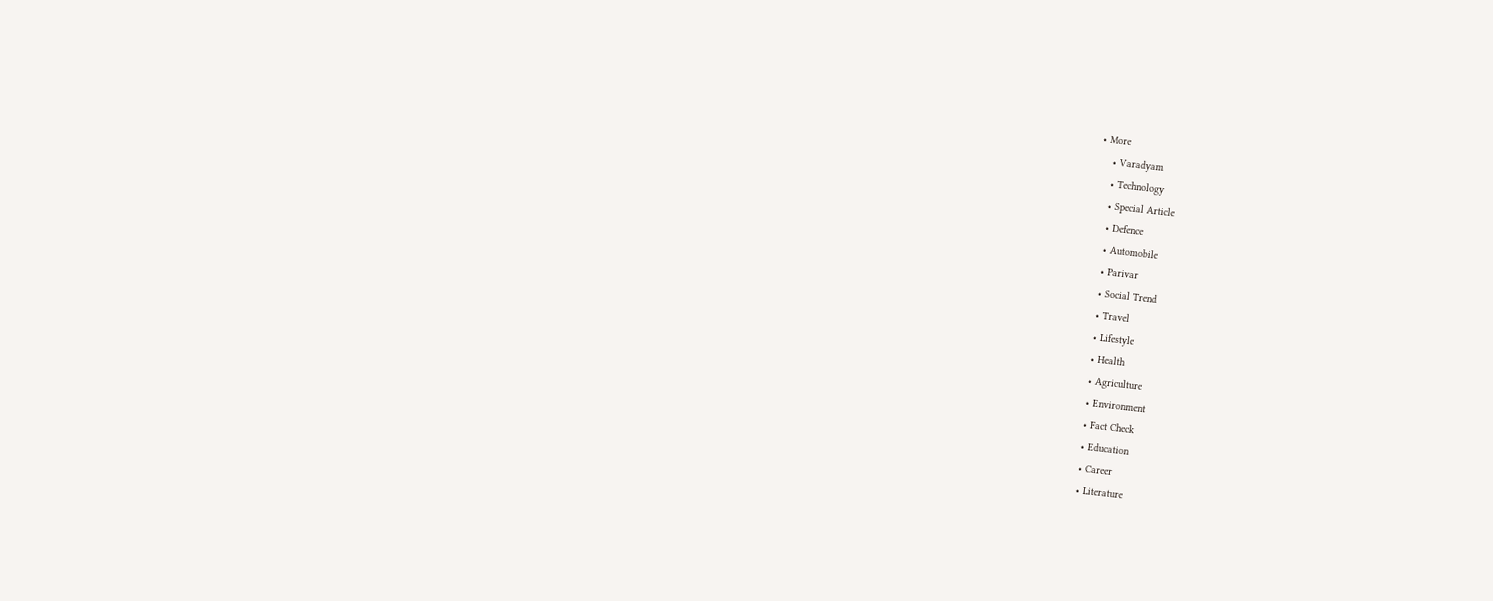• More
    • Varadyam
    • Technology
    • Special Article
    • Defence
    • Automobile
    • Parivar
    • Social Trend
    • Travel
    • Lifestyle
    • Health
    • Agriculture
    • Environment
    • Fact Check
    • Education
    • Career
    • Literature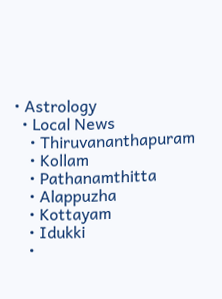• Astrology
  • Local News
    • Thiruvananthapuram
    • Kollam
    • Pathanamthitta
    • Alappuzha
    • Kottayam
    • Idukki
    •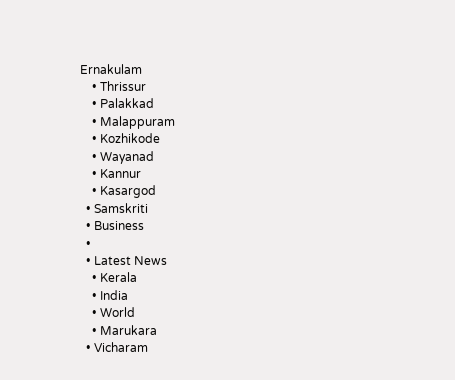Ernakulam
    • Thrissur
    • Palakkad
    • Malappuram
    • Kozhikode
    • Wayanad
    • Kannur
    • Kasargod
  • Samskriti
  • Business
  •
  • Latest News
    • Kerala
    • India
    • World
    • Marukara
  • Vicharam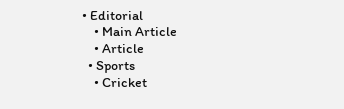• Editorial
    • Main Article
    • Article
  • Sports
    • Cricket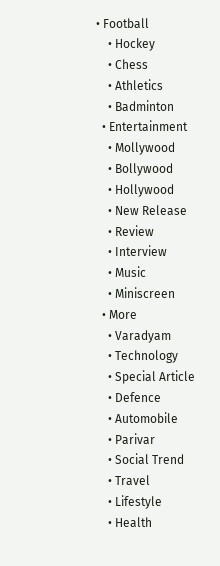• Football
    • Hockey
    • Chess
    • Athletics
    • Badminton
  • Entertainment
    • Mollywood
    • Bollywood
    • Hollywood
    • New Release
    • Review
    • Interview
    • Music
    • Miniscreen
  • More
    • Varadyam
    • Technology
    • Special Article
    • Defence
    • Automobile
    • Parivar
    • Social Trend
    • Travel
    • Lifestyle
    • Health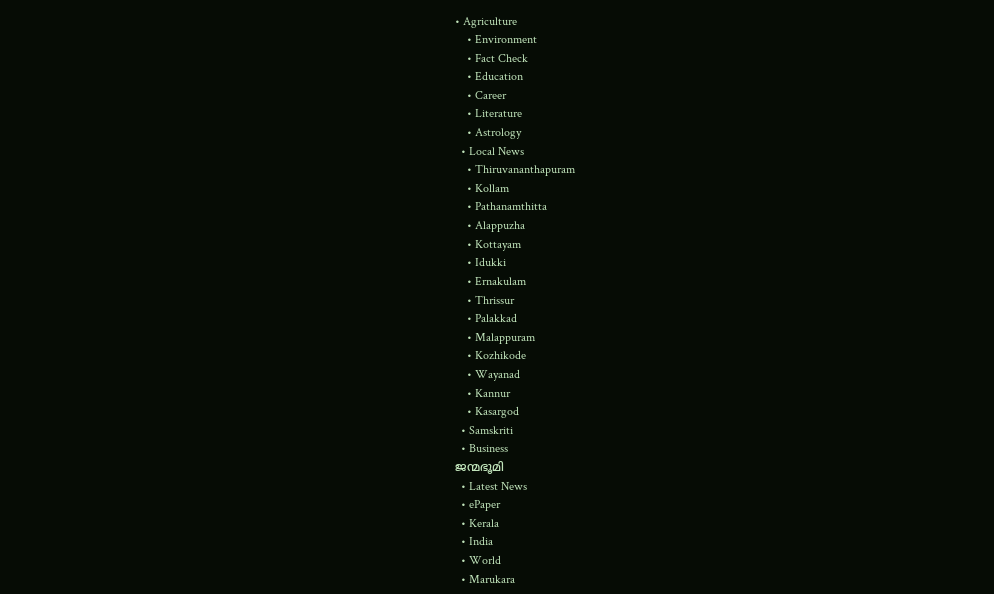• Agriculture
    • Environment
    • Fact Check
    • Education
    • Career
    • Literature
    • Astrology
  • Local News
    • Thiruvananthapuram
    • Kollam
    • Pathanamthitta
    • Alappuzha
    • Kottayam
    • Idukki
    • Ernakulam
    • Thrissur
    • Palakkad
    • Malappuram
    • Kozhikode
    • Wayanad
    • Kannur
    • Kasargod
  • Samskriti
  • Business
ജന്മഭൂമി
  • Latest News
  • ePaper
  • Kerala
  • India
  • World
  • Marukara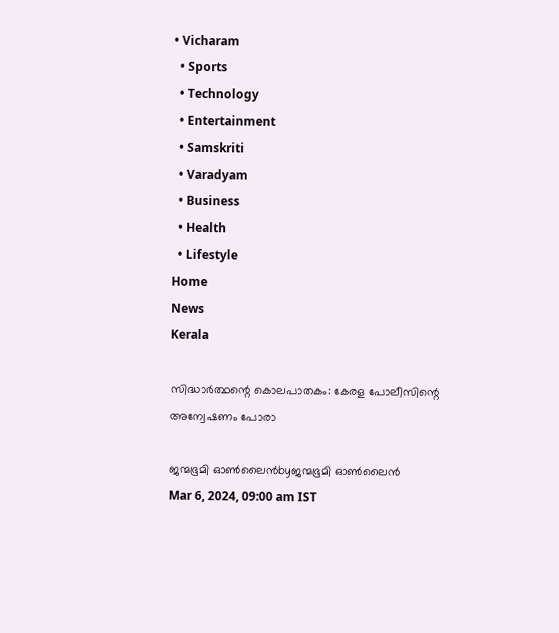• Vicharam
  • Sports
  • Technology
  • Entertainment
  • Samskriti
  • Varadyam
  • Business
  • Health
  • Lifestyle
Home
News
Kerala

സിദ്ധാര്‍ത്ഥന്റെ കൊലപാതകം: കേരള പോലീസിന്റെ അന്വേഷണം പോരാ

ജന്മഭൂമി ഓണ്‍ലൈന്‍byജന്മഭൂമി ഓണ്‍ലൈന്‍
Mar 6, 2024, 09:00 am IST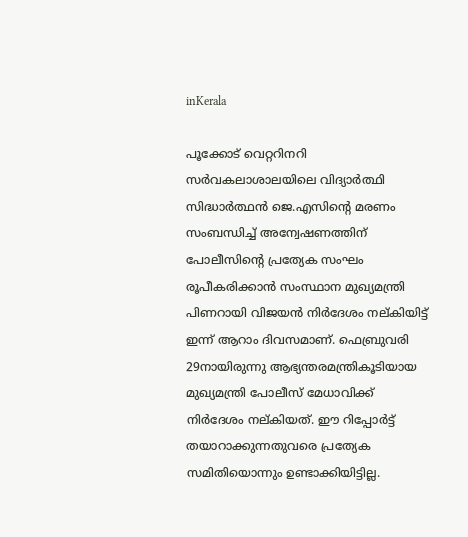inKerala

പൂക്കോട് വെറ്ററിനറി സര്‍വകലാശാലയിലെ വിദ്യാര്‍ത്ഥി സിദ്ധാര്‍ത്ഥന്‍ ജെ.എസിന്റെ മരണം സംബന്ധിച്ച് അന്വേഷണത്തിന് പോലീസിന്റെ പ്രത്യേക സംഘം രൂപീകരിക്കാന്‍ സംസ്ഥാന മുഖ്യമന്ത്രി പിണറായി വിജയന്‍ നിര്‍ദേശം നല്കിയിട്ട് ഇന്ന് ആറാം ദിവസമാണ്. ഫെബ്രുവരി 29നായിരുന്നു ആഭ്യന്തരമന്ത്രികൂടിയായ മുഖ്യമന്ത്രി പോലീസ് മേധാവിക്ക് നിര്‍ദേശം നല്കിയത്. ഈ റിപ്പോര്‍ട്ട് തയാറാക്കുന്നതുവരെ പ്രത്യേക സമിതിയൊന്നും ഉണ്ടാക്കിയിട്ടില്ല.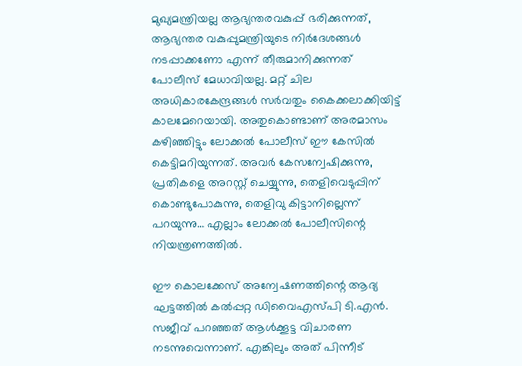മുഖ്യമന്ത്രിയല്ല ആഭ്യന്തരവകുപ്പ് ഭരിക്കുന്നത്, ആഭ്യന്തര വകുപ്പുമന്ത്രിയുടെ നിര്‍ദേശങ്ങള്‍ നടപ്പാക്കണോ എന്ന് തീരുമാനിക്കുന്നത് പോലീസ് മേധാവിയല്ല. മറ്റ് ചില അധികാരകേന്ദ്രങ്ങള്‍ സര്‍വതും കൈക്കലാക്കിയിട്ട് കാലമേറെയായി. അതുകൊണ്ടാണ് അരമാസം കഴിഞ്ഞിട്ടും ലോക്കല്‍ പോലീസ് ഈ കേസില്‍ കെട്ടിമറിയുന്നത്. അവര്‍ കേസന്വേഷിക്കുന്നു, പ്രതികളെ അറസ്റ്റ് ചെയ്യുന്നു, തെളിവെടുപ്പിന് കൊണ്ടുപോകുന്നു, തെളിവു കിട്ടാനില്ലെന്ന് പറയുന്നു… എല്ലാം ലോക്കല്‍ പോലീസിന്റെ നിയന്ത്രണത്തില്‍.

ഈ കൊലക്കേസ് അന്വേഷണത്തിന്റെ ആദ്യ ഘട്ടത്തില്‍ കല്‍പ്പറ്റ ഡിവൈഎസ്പി ടി.എന്‍. സജീവ് പറഞ്ഞത് ആള്‍ക്കൂട്ട വിചാരണ നടന്നുവെന്നാണ്. എങ്കിലും അത് പിന്നീട്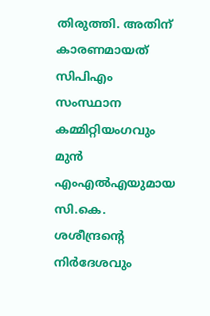തിരുത്തി. അതിന് കാരണമായത് സിപിഎം സംസ്ഥാന കമ്മിറ്റിയംഗവും മുന്‍ എംഎല്‍എയുമായ സി.കെ. ശശീന്ദ്രന്റെ നിര്‍ദേശവും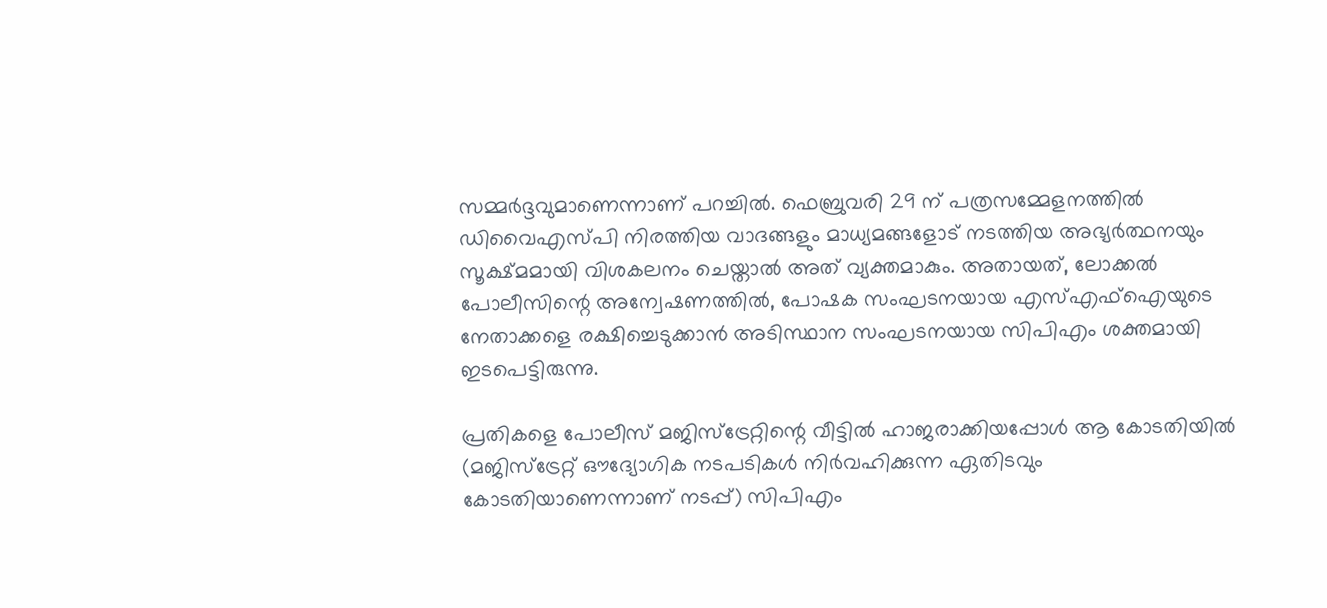സമ്മര്‍ദ്ദവുമാണെന്നാണ് പറച്ചില്‍. ഫെബ്രുവരി 29 ന് പത്രസമ്മേളനത്തില്‍ ഡിവൈഎസ്പി നിരത്തിയ വാദങ്ങളും മാധ്യമങ്ങളോട് നടത്തിയ അഭ്യര്‍ത്ഥനയും സൂക്ഷ്മമായി വിശകലനം ചെയ്താല്‍ അത് വ്യക്തമാകും. അതായത്, ലോക്കല്‍ പോലീസിന്റെ അന്വേഷണത്തില്‍, പോഷക സംഘടനയായ എസ്എഫ്ഐയുടെ നേതാക്കളെ രക്ഷിച്ചെടുക്കാന്‍ അടിസ്ഥാന സംഘടനയായ സിപിഎം ശക്തമായി ഇടപെട്ടിരുന്നു.

പ്രതികളെ പോലീസ് മജിസ്ട്രേറ്റിന്റെ വീട്ടില്‍ ഹാജരാക്കിയപ്പോള്‍ ആ കോടതിയില്‍ (മജിസ്ട്രേറ്റ് ഔദ്യോഗിക നടപടികള്‍ നിര്‍വഹിക്കുന്ന ഏതിടവും കോടതിയാണെന്നാണ് നടപ്പ്) സിപിഎം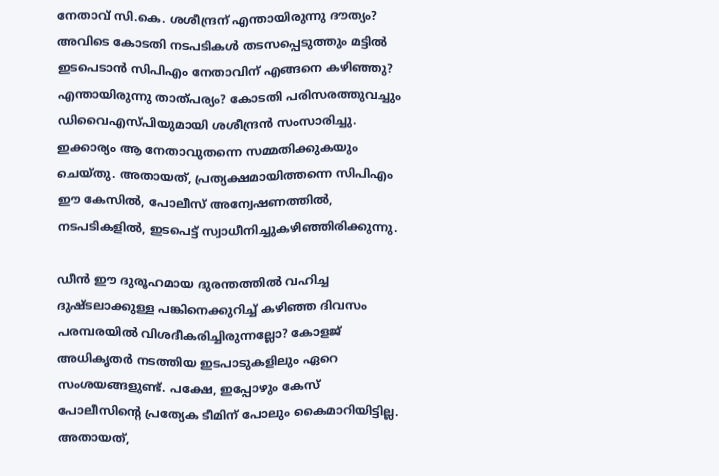നേതാവ് സി.കെ. ശശീന്ദ്രന് എന്തായിരുന്നു ദൗത്യം? അവിടെ കോടതി നടപടികള്‍ തടസപ്പെടുത്തും മട്ടില്‍ ഇടപെടാന്‍ സിപിഎം നേതാവിന് എങ്ങനെ കഴിഞ്ഞു? എന്തായിരുന്നു താത്പര്യം? കോടതി പരിസരത്തുവച്ചും ഡിവൈഎസ്പിയുമായി ശശീന്ദ്രന്‍ സംസാരിച്ചു. ഇക്കാര്യം ആ നേതാവുതന്നെ സമ്മതിക്കുകയും ചെയ്തു. അതായത്, പ്രത്യക്ഷമായിത്തന്നെ സിപിഎം ഈ കേസില്‍, പോലീസ് അന്വേഷണത്തില്‍, നടപടികളില്‍, ഇടപെട്ട് സ്വാധീനിച്ചുകഴിഞ്ഞിരിക്കുന്നു.

ഡീന്‍ ഈ ദുരൂഹമായ ദുരന്തത്തില്‍ വഹിച്ച ദുഷ്ടലാക്കുള്ള പങ്കിനെക്കുറിച്ച് കഴിഞ്ഞ ദിവസം പരമ്പരയില്‍ വിശദീകരിച്ചിരുന്നല്ലോ? കോളജ് അധികൃതര്‍ നടത്തിയ ഇടപാടുകളിലും ഏറെ സംശയങ്ങളുണ്ട്. പക്ഷേ, ഇപ്പോഴും കേസ് പോലീസിന്റെ പ്രത്യേക ടീമിന് പോലും കൈമാറിയിട്ടില്ല. അതായത്,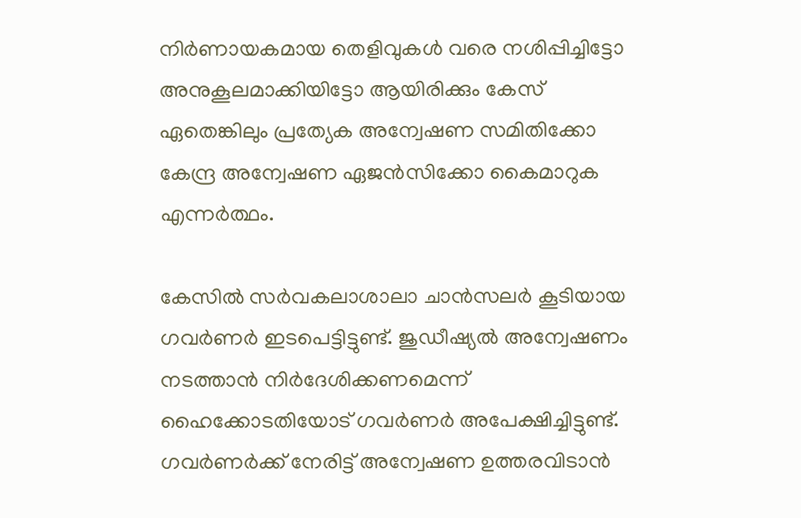നിര്‍ണായകമായ തെളിവുകള്‍ വരെ നശിപ്പിച്ചിട്ടോ അനുകൂലമാക്കിയിട്ടോ ആയിരിക്കും കേസ് ഏതെങ്കിലും പ്രത്യേക അന്വേഷണ സമിതിക്കോ കേന്ദ്ര അന്വേഷണ ഏജന്‍സിക്കോ കൈമാറുക എന്നര്‍ത്ഥം.

കേസില്‍ സര്‍വകലാശാലാ ചാന്‍സലര്‍ കൂടിയായ ഗവര്‍ണര്‍ ഇടപെട്ടിട്ടുണ്ട്. ജുഡീഷ്യല്‍ അന്വേഷണം നടത്താന്‍ നിര്‍ദേശിക്കണമെന്ന് ഹൈക്കോടതിയോട് ഗവര്‍ണര്‍ അപേക്ഷിച്ചിട്ടുണ്ട്. ഗവര്‍ണര്‍ക്ക് നേരിട്ട് അന്വേഷണ ഉത്തരവിടാന്‍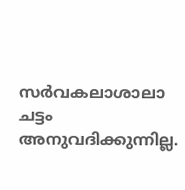സര്‍വകലാശാലാ ചട്ടം അനുവദിക്കുന്നില്ല.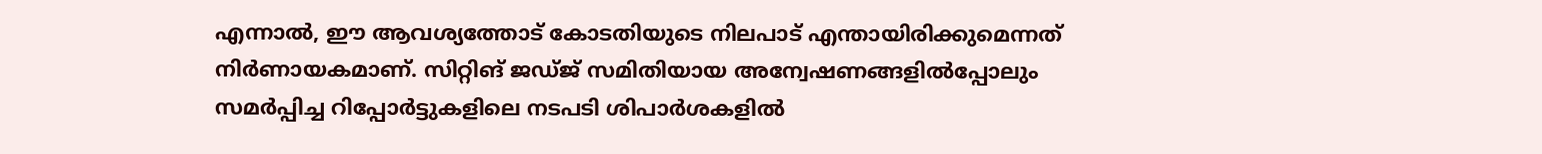എന്നാല്‍, ഈ ആവശ്യത്തോട് കോടതിയുടെ നിലപാട് എന്തായിരിക്കുമെന്നത് നിര്‍ണായകമാണ്. സിറ്റിങ് ജഡ്ജ് സമിതിയായ അന്വേഷണങ്ങളില്‍പ്പോലും സമര്‍പ്പിച്ച റിപ്പോര്‍ട്ടുകളിലെ നടപടി ശിപാര്‍ശകളില്‍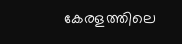കേരളത്തിലെ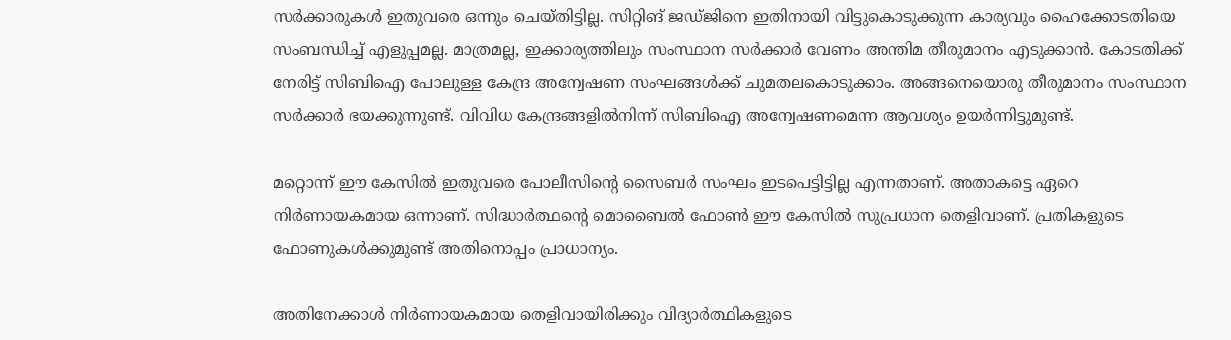സര്‍ക്കാരുകള്‍ ഇതുവരെ ഒന്നും ചെയ്തിട്ടില്ല. സിറ്റിങ് ജഡ്ജിനെ ഇതിനായി വിട്ടുകൊടുക്കുന്ന കാര്യവും ഹൈക്കോടതിയെ സംബന്ധിച്ച് എളുപ്പമല്ല. മാത്രമല്ല, ഇക്കാര്യത്തിലും സംസ്ഥാന സര്‍ക്കാര്‍ വേണം അന്തിമ തീരുമാനം എടുക്കാന്‍. കോടതിക്ക് നേരിട്ട് സിബിഐ പോലുള്ള കേന്ദ്ര അന്വേഷണ സംഘങ്ങള്‍ക്ക് ചുമതലകൊടുക്കാം. അങ്ങനെയൊരു തീരുമാനം സംസ്ഥാന സര്‍ക്കാര്‍ ഭയക്കുന്നുണ്ട്. വിവിധ കേന്ദ്രങ്ങളില്‍നിന്ന് സിബിഐ അന്വേഷണമെന്ന ആവശ്യം ഉയര്‍ന്നിട്ടുമുണ്ട്.

മറ്റൊന്ന് ഈ കേസില്‍ ഇതുവരെ പോലീസിന്റെ സൈബര്‍ സംഘം ഇടപെട്ടിട്ടില്ല എന്നതാണ്. അതാകട്ടെ ഏറെ നിര്‍ണായകമായ ഒന്നാണ്. സിദ്ധാര്‍ത്ഥന്റെ മൊബൈല്‍ ഫോണ്‍ ഈ കേസില്‍ സുപ്രധാന തെളിവാണ്. പ്രതികളുടെ ഫോണുകള്‍ക്കുമുണ്ട് അതിനൊപ്പം പ്രാധാന്യം.

അതിനേക്കാള്‍ നിര്‍ണായകമായ തെളിവായിരിക്കും വിദ്യാര്‍ത്ഥികളുടെ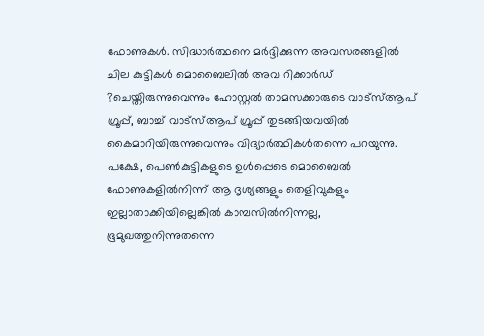ഫോണുകള്‍. സിദ്ധാര്‍ത്ഥനെ മര്‍ദ്ദിക്കുന്ന അവസരങ്ങളില്‍ ചില കുട്ടികള്‍ മൊബൈലില്‍ അവ റിക്കാര്‍ഡ് ?ചെയ്തിരുന്നുവെന്നും ഹോസ്റ്റല്‍ താമസക്കാരുടെ വാട്സ്ആപ് ഗ്രൂപ്പ്, ബാച്ച് വാട്സ്ആപ് ഗ്രൂപ്പ് തുടങ്ങിയവയില്‍ കൈമാറിയിരുന്നുവെന്നും വിദ്യാര്‍ത്ഥികള്‍തന്നെ പറയുന്നു. പക്ഷേ, പെണ്‍കുട്ടികളുടെ ഉള്‍പ്പെടെ മൊബൈല്‍ ഫോണുകളില്‍നിന്ന് ആ ദൃശ്യങ്ങളും തെളിവുകളും ഇല്ലാതാക്കിയില്ലെങ്കില്‍ കാമ്പസില്‍നിന്നല്ല, ഭൂമുഖത്തുനിന്നുതന്നെ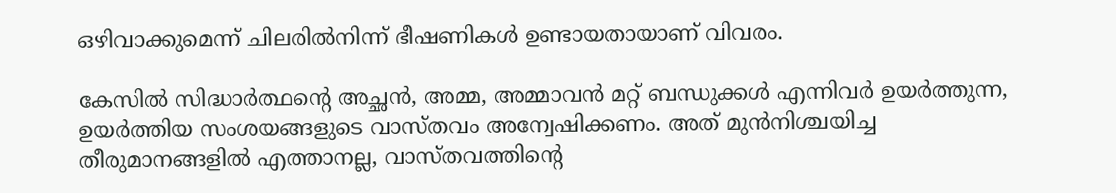ഒഴിവാക്കുമെന്ന് ചിലരില്‍നിന്ന് ഭീഷണികള്‍ ഉണ്ടായതായാണ് വിവരം.

കേസില്‍ സിദ്ധാര്‍ത്ഥന്റെ അച്ഛന്‍, അമ്മ, അമ്മാവന്‍ മറ്റ് ബന്ധുക്കള്‍ എന്നിവര്‍ ഉയര്‍ത്തുന്ന, ഉയര്‍ത്തിയ സംശയങ്ങളുടെ വാസ്തവം അന്വേഷിക്കണം. അത് മുന്‍നിശ്ചയിച്ച തീരുമാനങ്ങളില്‍ എത്താനല്ല, വാസ്തവത്തിന്റെ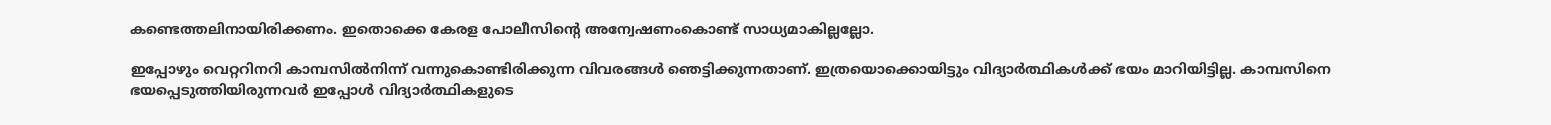കണ്ടെത്തലിനായിരിക്കണം. ഇതൊക്കെ കേരള പോലീസിന്റെ അന്വേഷണംകൊണ്ട് സാധ്യമാകില്ലല്ലോ.

ഇപ്പോഴും വെറ്ററിനറി കാമ്പസില്‍നിന്ന് വന്നുകൊണ്ടിരിക്കുന്ന വിവരങ്ങള്‍ ഞെട്ടിക്കുന്നതാണ്. ഇത്രയൊക്കൊയിട്ടും വിദ്യാര്‍ത്ഥികള്‍ക്ക് ഭയം മാറിയിട്ടില്ല. കാമ്പസിനെ ഭയപ്പെടുത്തിയിരുന്നവര്‍ ഇപ്പോള്‍ വിദ്യാര്‍ത്ഥികളുടെ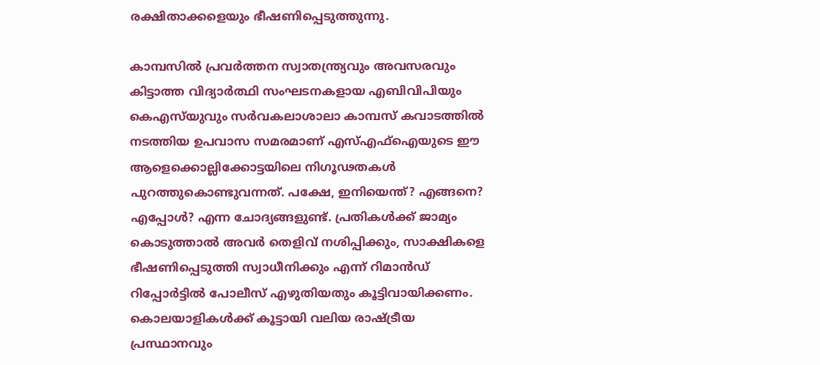രക്ഷിതാക്കളെയും ഭീഷണിപ്പെടുത്തുന്നു.

കാമ്പസില്‍ പ്രവര്‍ത്തന സ്വാതന്ത്ര്യവും അവസരവും കിട്ടാത്ത വിദ്യാര്‍ത്ഥി സംഘടനകളായ എബിവിപിയും കെഎസ്‌യുവും സര്‍വകലാശാലാ കാമ്പസ് കവാടത്തില്‍ നടത്തിയ ഉപവാസ സമരമാണ് എസ്എഫ്ഐയുടെ ഈ ആളെക്കൊല്ലിക്കോട്ടയിലെ നിഗൂഢതകള്‍ പുറത്തുകൊണ്ടുവന്നത്. പക്ഷേ, ഇനിയെന്ത്? എങ്ങനെ? എപ്പോള്‍? എന്ന ചോദ്യങ്ങളുണ്ട്. പ്രതികള്‍ക്ക് ജാമ്യം കൊടുത്താല്‍ അവര്‍ തെളിവ് നശിപ്പിക്കും, സാക്ഷികളെ ഭീഷണിപ്പെടുത്തി സ്വാധീനിക്കും എന്ന് റിമാന്‍ഡ് റിപ്പോര്‍ട്ടില്‍ പോലീസ് എഴുതിയതും കൂട്ടിവായിക്കണം. കൊലയാളികള്‍ക്ക് കൂട്ടായി വലിയ രാഷ്‌ട്രീയ പ്രസ്ഥാനവും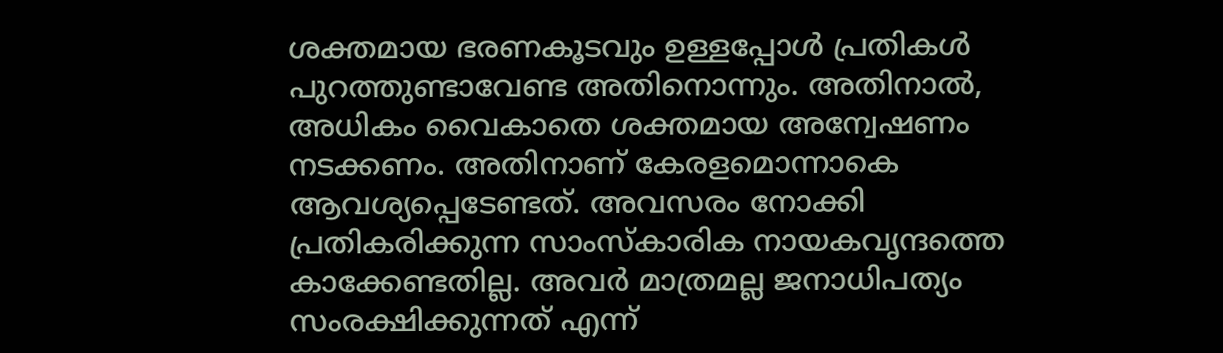ശക്തമായ ഭരണകൂടവും ഉള്ളപ്പോള്‍ പ്രതികള്‍ പുറത്തുണ്ടാവേണ്ട അതിനൊന്നും. അതിനാല്‍, അധികം വൈകാതെ ശക്തമായ അന്വേഷണം നടക്കണം. അതിനാണ് കേരളമൊന്നാകെ ആവശ്യപ്പെടേണ്ടത്. അവസരം നോക്കി പ്രതികരിക്കുന്ന സാംസ്‌കാരിക നായകവൃന്ദത്തെ കാക്കേണ്ടതില്ല. അവര്‍ മാത്രമല്ല ജനാധിപത്യം സംരക്ഷിക്കുന്നത് എന്ന്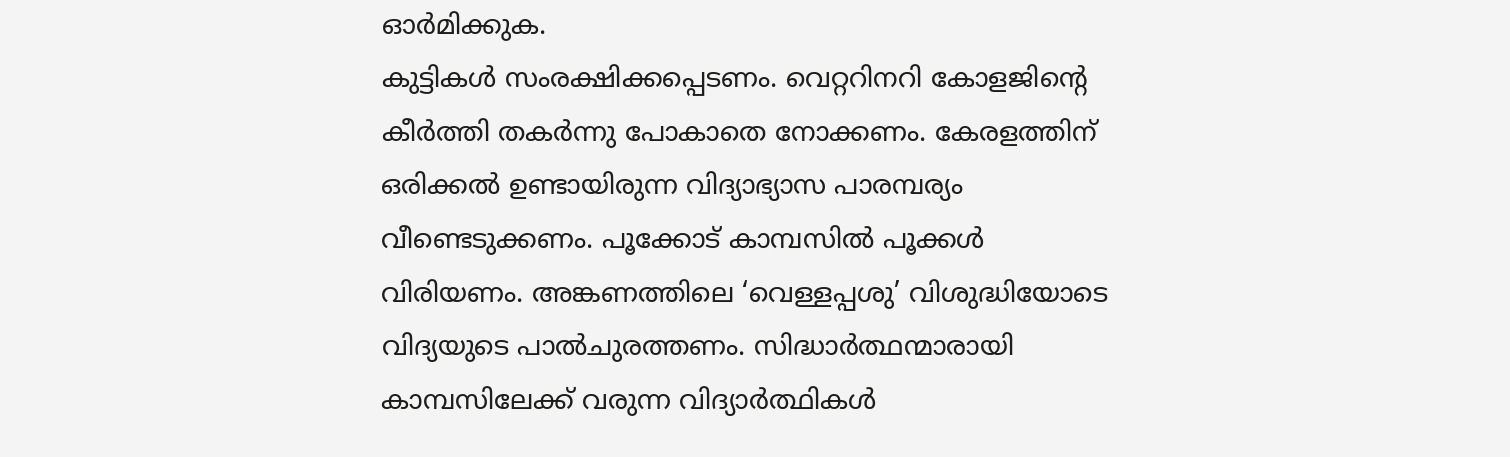ഓര്‍മിക്കുക.
കുട്ടികള്‍ സംരക്ഷിക്കപ്പെടണം. വെറ്ററിനറി കോളജിന്റെ കീര്‍ത്തി തകര്‍ന്നു പോകാതെ നോക്കണം. കേരളത്തിന് ഒരിക്കല്‍ ഉണ്ടായിരുന്ന വിദ്യാഭ്യാസ പാരമ്പര്യം വീണ്ടെടുക്കണം. പൂക്കോട് കാമ്പസില്‍ പൂക്കള്‍ വിരിയണം. അങ്കണത്തിലെ ‘വെള്ളപ്പശു’ വിശുദ്ധിയോടെ വിദ്യയുടെ പാല്‍ചുരത്തണം. സിദ്ധാര്‍ത്ഥന്മാരായി കാമ്പസിലേക്ക് വരുന്ന വിദ്യാര്‍ത്ഥികള്‍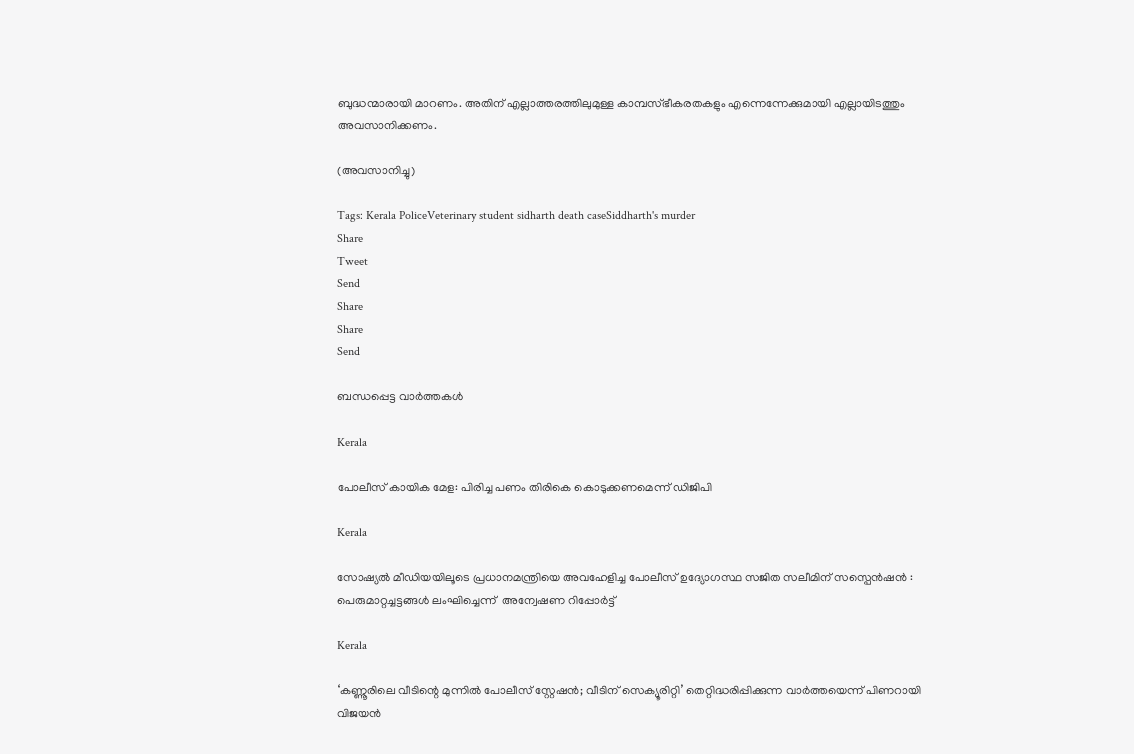ബുദ്ധന്മാരായി മാറണം. അതിന് എല്ലാത്തരത്തിലുമുള്ള കാമ്പസ്ഭീകരതകളും എന്നെന്നേക്കുമായി എല്ലായിടത്തും അവസാനിക്കണം.

(അവസാനിച്ചു)

Tags: Kerala PoliceVeterinary student sidharth death caseSiddharth's murder
Share
Tweet
Send
Share
Share
Send

ബന്ധപ്പെട്ട വാര്‍ത്തകള്‍

Kerala

പോലീസ് കായിക മേള: പിരിച്ച പണം തിരികെ കൊടുക്കണമെന്ന് ഡിജിപി

Kerala

സോഷ്യൽ മീഡിയയിലൂടെ പ്രധാനമന്ത്രിയെ അവഹേളിച്ച പോലീസ് ഉദ്യോഗസ്ഥ സജിത സലീമിന് സസ്പെൻഷൻ : പെരുമാറ്റച്ചട്ടങ്ങൾ ലംഘിച്ചെന്ന്  അന്വേഷണ റിപ്പോർട്ട്

Kerala

‘കണ്ണൂരിലെ വീടിന്റെ മുന്നിൽ പോലീസ് സ്റ്റേഷൻ; വീടിന് സെക്യൂരിറ്റി’ തെറ്റിദ്ധരിപ്പിക്കുന്ന വാർത്തയെന്ന് പിണറായി വിജയൻ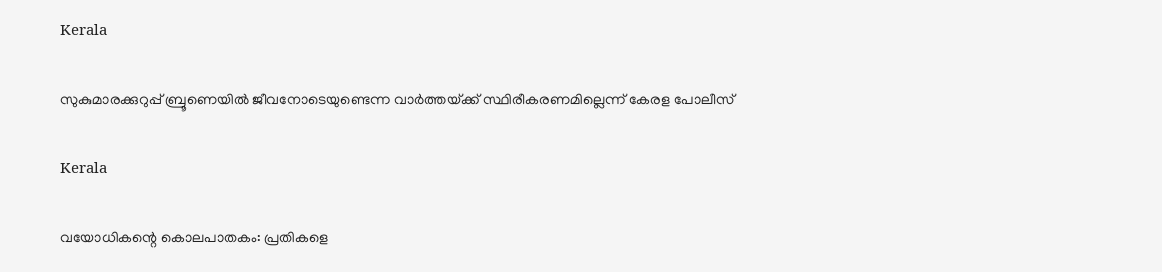Kerala

സുകുമാരക്കുറുപ്പ് ബ്രൂണെയിൽ ജീവനോടെയുണ്ടെന്ന വാർത്തയ്‌ക്ക് സ്ഥിരീകരണമില്ലെന്ന് കേരള പോലീസ്

Kerala

വയോധികന്റെ കൊലപാതകം: പ്രതികളെ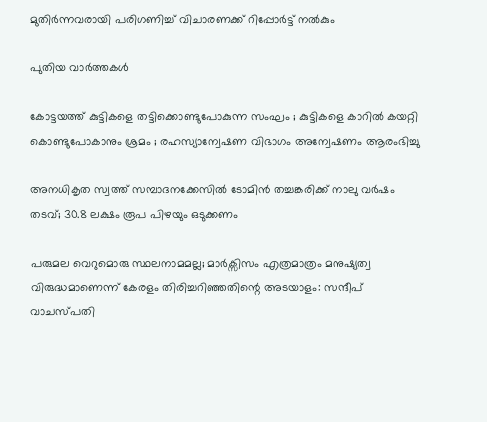മുതിര്‍ന്നവരായി പരിഗണിച്ച് വിചാരണക്ക് റിപ്പോര്‍ട്ട് നല്‍കും

പുതിയ വാര്‍ത്തകള്‍

കോട്ടയത്ത് കുട്ടികളെ തട്ടിക്കൊണ്ടുപോകുന്ന സംഘം ; കുട്ടികളെ കാറിൽ കയറ്റി കൊണ്ടുപോകാനും ശ്രമം ; രഹസ്യാന്വേഷണ വിഭാഗം അന്വേഷണം ആരംഭിച്ചു

അനധികൃത സ്വത്ത് സമ്പാദനക്കേസിൽ ടോമിൻ തച്ചങ്കരിക്ക് നാലു വർഷം തടവ്; 30.8 ലക്ഷം രൂപ പിഴയും ഒടുക്കണം

പരുമല വെറുമൊരു സ്ഥലനാമമല്ല; മാർക്സിസം എത്രമാത്രം മനുഷ്യത്വ വിരുദ്ധമാണെന്ന് കേരളം തിരിച്ചറിഞ്ഞതിന്റെ അടയാളം: സന്ദീപ് വാചസ്പതി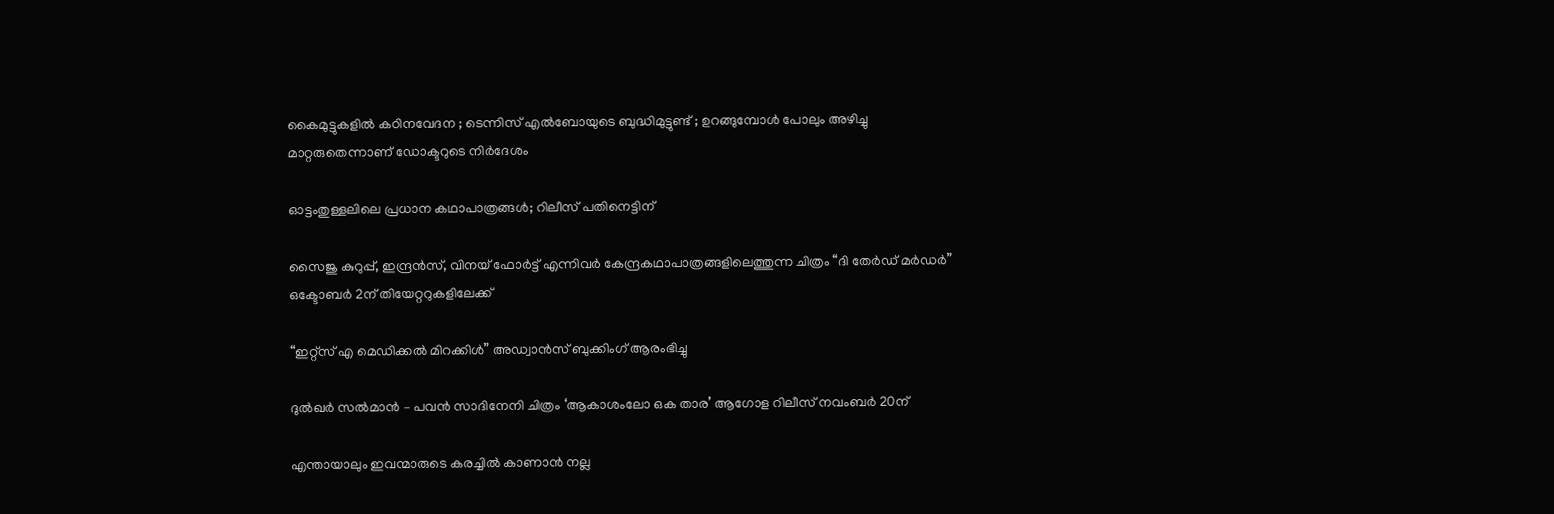കൈമുട്ടുകളില്‍ കഠിനവേദന ; ടെന്നിസ് എൽബോയുടെ ബുദ്ധിമുട്ടുണ്ട് ; ഉറങ്ങുമ്പോൾ പോലും അഴിച്ചു മാറ്റരുതെന്നാണ് ഡോക്ടറുടെ നിർദേശം

ഓട്ടംതുള്ളലിലെ പ്രധാന കഥാപാത്രങ്ങൾ; റിലീസ് പതിനെട്ടിന്

സൈജു കുറുപ്പ്, ഇന്ദ്രൻസ്, വിനയ് ഫോർട്ട് എന്നിവർ കേന്ദ്രകഥാപാത്രങ്ങളിലെത്തുന്ന ചിത്രം “ദി തേർഡ് മർഡർ” ഒക്ടോബർ 2ന് തിയേറ്ററുകളിലേക്ക്

“ഇറ്റ്സ് എ മെഡിക്കൽ മിറക്കിൾ” അഡ്വാൻസ് ബുക്കിംഗ് ആരംഭിച്ചു

ദുൽഖർ സൽമാൻ – പവൻ സാദിനേനി ചിത്രം ‘ആകാശംലോ ഒക താര’ ആഗോള റിലീസ് നവംബർ 20ന്

എന്തായാലും ഇവന്മാരുടെ കരച്ചിൽ കാണാൻ നല്ല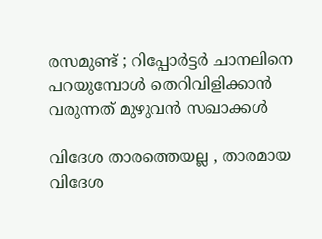രസമുണ്ട് ; റിപ്പോർട്ടർ ചാനലിനെ പറയുമ്പോൾ തെറിവിളിക്കാൻ വരുന്നത് മുഴുവൻ സഖാക്കൾ

വിദേശ താരത്തെയല്ല , താരമായ വിദേശ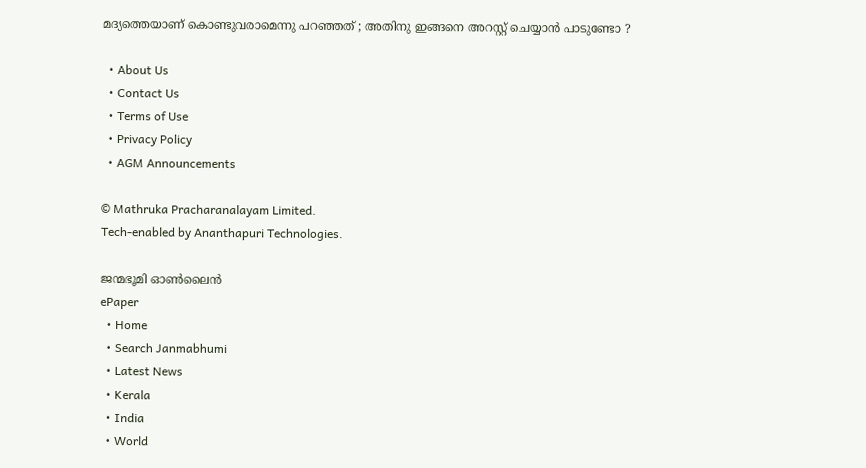മദ്യത്തെയാണ് കൊണ്ടുവരാമെന്നു പറഞ്ഞത് ; അതിനു ഇങ്ങനെ അറസ്റ്റ് ചെയ്യാൻ പാടുണ്ടോ ?

  • About Us
  • Contact Us
  • Terms of Use
  • Privacy Policy
  • AGM Announcements

© Mathruka Pracharanalayam Limited.
Tech-enabled by Ananthapuri Technologies.

ജന്മഭൂമി ഓണ്‍ലൈന്‍
ePaper
  • Home
  • Search Janmabhumi
  • Latest News
  • Kerala
  • India
  • World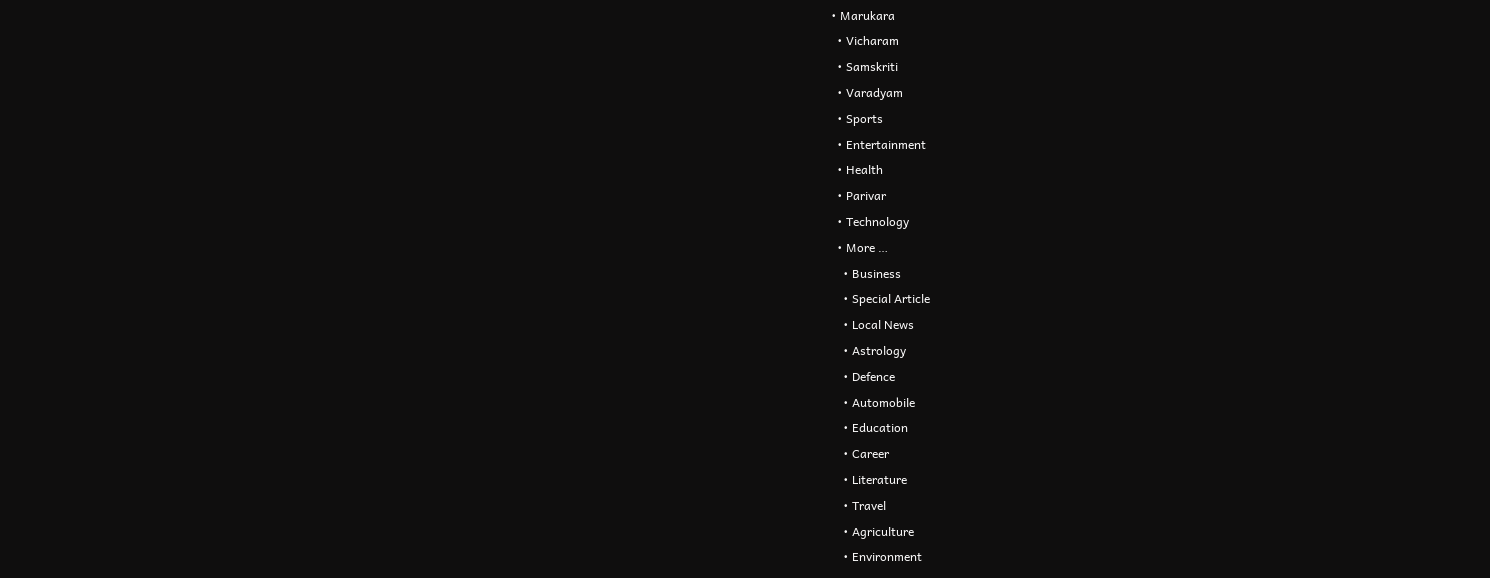• Marukara
  • Vicharam
  • Samskriti
  • Varadyam
  • Sports
  • Entertainment
  • Health
  • Parivar
  • Technology
  • More …
    • Business
    • Special Article
    • Local News
    • Astrology
    • Defence
    • Automobile
    • Education
    • Career
    • Literature
    • Travel
    • Agriculture
    • Environment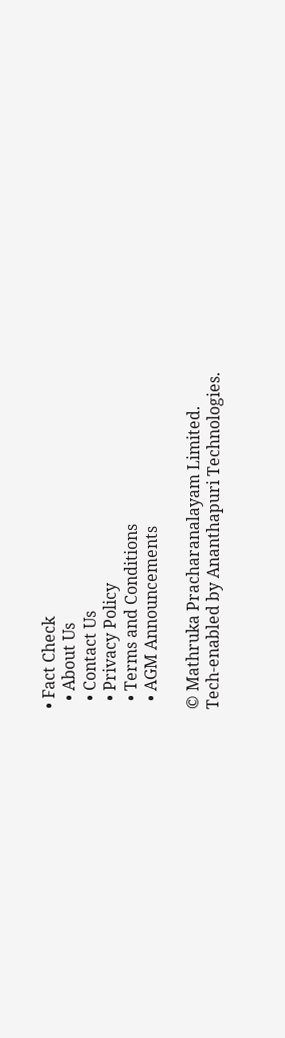• Fact Check
  • About Us
  • Contact Us
  • Privacy Policy
  • Terms and Conditions
  • AGM Announcements

© Mathruka Pracharanalayam Limited.
Tech-enabled by Ananthapuri Technologies.